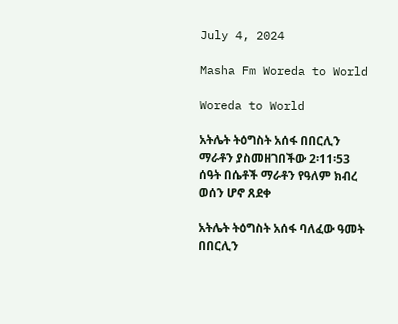July 4, 2024

Masha Fm Woreda to World

Woreda to World

አትሌት ትዕግስት አሰፋ በበርሊን ማራቶን ያስመዘገበችው 2፡11፡53 ሰዓት በሴቶች ማራቶን የዓለም ክብረ ወሰን ሆኖ ጸደቀ

አትሌት ትዕግስት አሰፋ ባለፈው ዓመት በበርሊን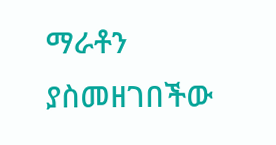ማራቶን ያስመዘገበችው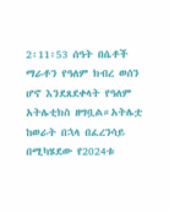2፡11፡53 ሰዓት በሴቶች ማራቶን የዓለም ክብረ ወሰን ሆኖ እንደጸደቀላት የዓለም አትሌቲክስ ዘግቧል።አትሌቷ ከወራት በኋላ በፈረንሳይ በሚካሄደው የ2024ቱ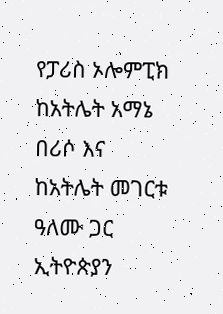የፓሪስ ኦሎምፒክ ከአትሌት አማኔ በሪሶ እና ከአትሌት መገርቱ ዓለሙ ጋር ኢትዮጵያን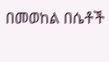በመወከል በሴቶች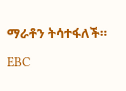ማራቶን ትሳተፋለች።

EBC